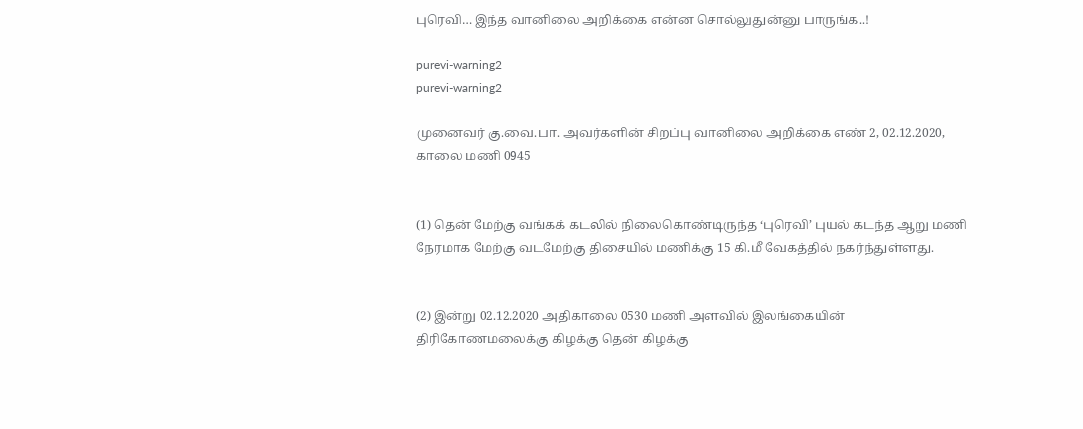புரெவி… இந்த வானிலை அறிக்கை என்ன சொல்லுதுன்னு பாருங்க..!

purevi-warning2
purevi-warning2

முனைவர் கு.வை.பா. அவர்களின் சிறப்பு வானிலை அறிக்கை எண் 2, 02.12.2020, காலை மணி 0945


(1) தென் மேற்கு வங்கக் கடலில் நிலைகொண்டிருந்த ‘புரெவி’ புயல் கடந்த ஆறு மணி நேரமாக மேற்கு வடமேற்கு திசையில் மணிக்கு 15 கி.மீ வேகத்தில் நகர்ந்துள்ளது.


(2) இன்று 02.12.2020 அதிகாலை 0530 மணி அளவில் இலங்கையின் திரிகோணமலைக்கு கிழக்கு தென் கிழக்கு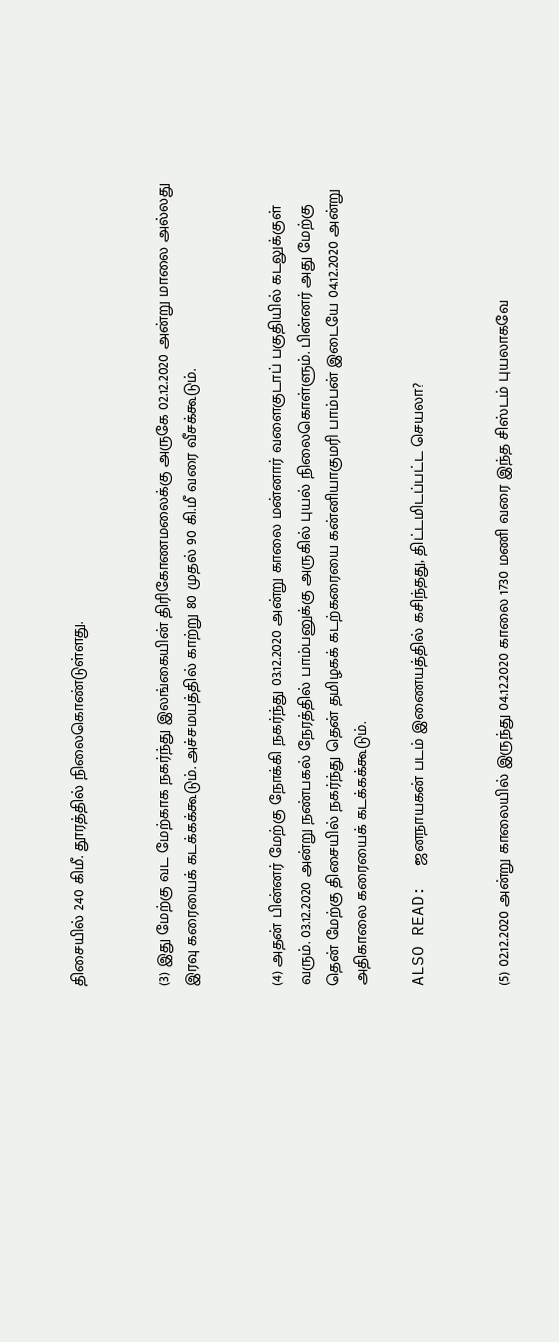திசையில் 240 கிமீ. தூரத்தில் நிலைகொண்டுள்ளது.


(3) இது மேற்கு வட மேற்காக நகர்ந்து இலங்கையின் திரிகோணமலைக்கு அருகே 02.12.2020 அன்று மாலை அல்லது இரவு கரையைக் கடக்கக்கூடும். அச்சமயத்தில் காற்று 80 முதல் 90 கி.மீ வரை வீசக்கூடும்.


(4) அதன் பின்னர் மேற்கு நோக்கி நகர்ந்து 03.12.2020 அன்று காலை மன்னார் வளைகுடாப் பகுதியில் கடலுக்குள் வரும். 03.12.2020 அன்று நண்பகல் நேரத்தில் பாம்பனுக்கு அருகில் புயல் நிலைகொள்ளும். பின்னர் அது மேற்கு தென் மேற்கு திசையில் நகர்ந்து தென் தமிழகக் கடற்கரையை கன்னியாகுமரி பாம்பன் இடையே 04.12.2020 அன்று அதிகாலை கரையைக் கடக்கக்கூடும்.

ALSO READ:  ஜனநாயகன் படம் இணையத்தில் கசிந்தது, திட்டமிடப்பட்ட செயலா?


(5) 02.12.2020 அன்று காலையில் இருந்து 04.12.2020 காலை 1730 மணி வரை இந்த சிஸ்டம் புயலாகவே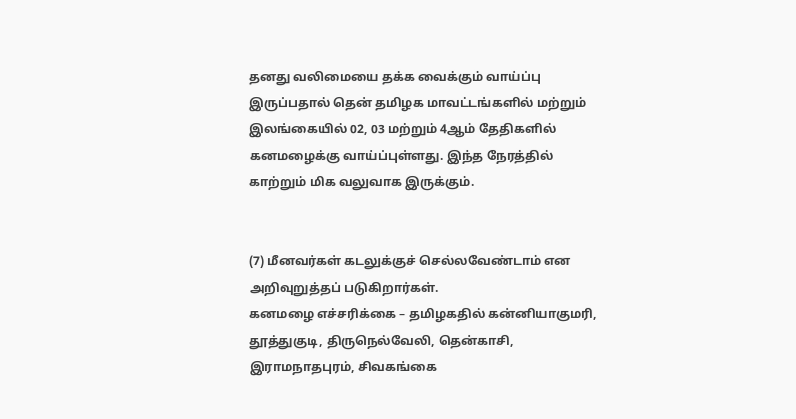தனது வலிமையை தக்க வைக்கும் வாய்ப்பு இருப்பதால் தென் தமிழக மாவட்டங்களில் மற்றும் இலங்கையில் 02, 03 மற்றும் 4ஆம் தேதிகளில் கனமழைக்கு வாய்ப்புள்ளது. இந்த நேரத்தில் காற்றும் மிக வலுவாக இருக்கும்.


(7) மீனவர்கள் கடலுக்குச் செல்லவேண்டாம் என அறிவுறுத்தப் படுகிறார்கள்.
கனமழை எச்சரிக்கை – தமிழகதில் கன்னியாகுமரி, தூத்துகுடி, திருநெல்வேலி, தென்காசி, இராமநாதபுரம், சிவகங்கை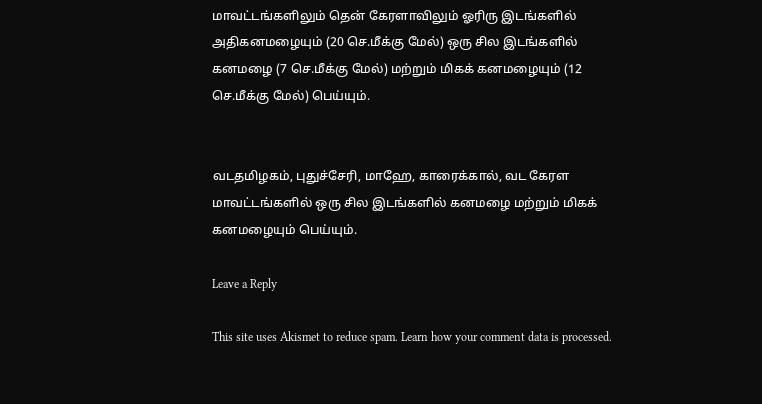மாவட்டங்களிலும் தென் கேரளாவிலும் ஓரிரு இடங்களில் அதிகனமழையும் (20 செ.மீக்கு மேல்) ஒரு சில இடங்களில் கனமழை (7 செ.மீக்கு மேல்) மற்றும் மிகக் கனமழையும் (12 செ.மீக்கு மேல்) பெய்யும்.


வடதமிழகம், புதுச்சேரி, மாஹே, காரைக்கால், வட கேரள மாவட்டங்களில் ஒரு சில இடங்களில் கனமழை மற்றும் மிகக் கனமழையும் பெய்யும்.

Leave a Reply

This site uses Akismet to reduce spam. Learn how your comment data is processed.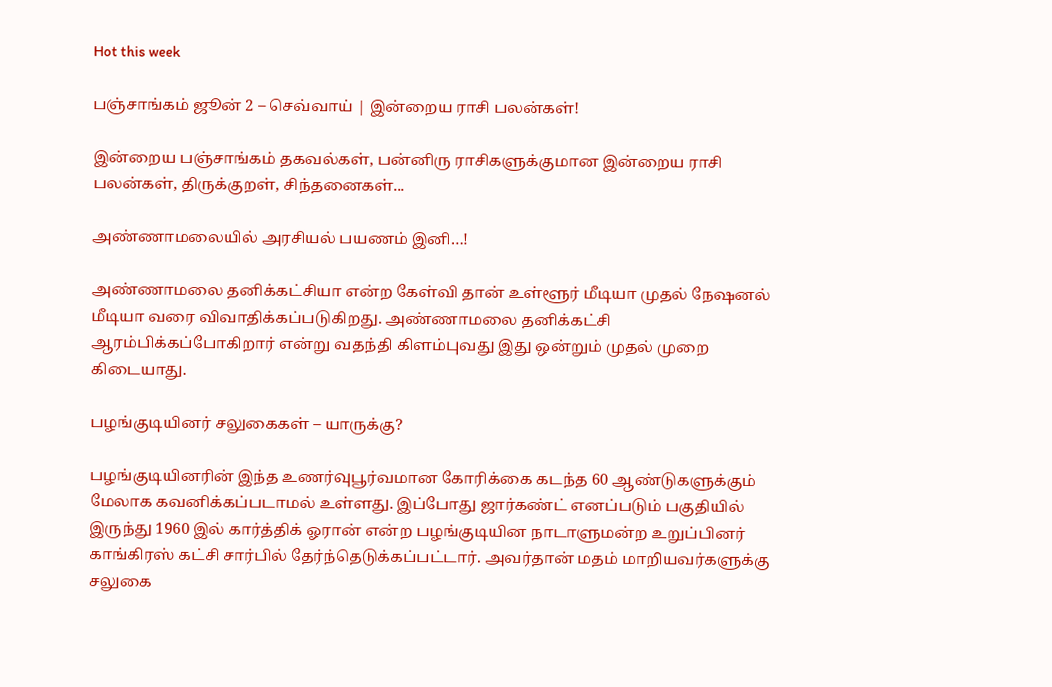Hot this week

பஞ்சாங்கம் ஜூன் 2 – செவ்வாய் | இன்றைய ராசி பலன்கள்!

இன்றைய பஞ்சாங்கம் தகவல்கள், பன்னிரு ராசிகளுக்குமான இன்றைய ராசி பலன்கள், திருக்குறள், சிந்தனைகள்...

அண்ணாமலையில் அரசியல் பயணம் இனி…!

அண்ணாமலை தனிக்கட்சியா என்ற கேள்வி தான் உள்ளூர் மீடியா முதல் நேஷனல் மீடியா வரை விவாதிக்கப்படுகிறது. அண்ணாமலை தனிக்கட்சி ஆரம்பிக்கப்போகிறார் என்று வதந்தி கிளம்புவது இது ஒன்றும் முதல் முறை கிடையாது.

பழங்குடியினர் சலுகைகள் – யாருக்கு?

பழங்குடியினரின் இந்த உணர்வுபூர்வமான கோரிக்கை கடந்த 60 ஆண்டுகளுக்கும் மேலாக கவனிக்கப்படாமல் உள்ளது. இப்போது ஜார்கண்ட் எனப்படும் பகுதியில் இருந்து 1960 இல் கார்த்திக் ஓரான் என்ற பழங்குடியின நாடாளுமன்ற உறுப்பினர் காங்கிரஸ் கட்சி சார்பில் தேர்ந்தெடுக்கப்பட்டார். அவர்தான் மதம் மாறியவர்களுக்கு சலுகை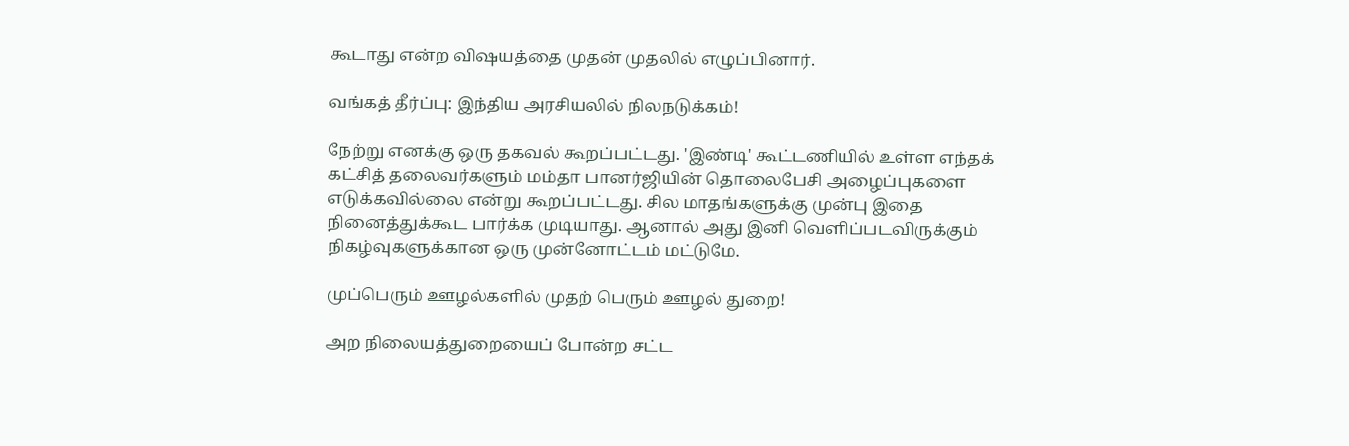கூடாது என்ற விஷயத்தை முதன் முதலில் எழுப்பினார்.

வங்கத் தீர்ப்பு: இந்திய அரசியலில் நிலநடுக்கம்!

நேற்று எனக்கு ஒரு தகவல் கூறப்பட்டது. 'இண்டி' கூட்டணியில் உள்ள எந்தக் கட்சித் தலைவர்களும் மம்தா பானர்ஜியின் தொலைபேசி அழைப்புகளை எடுக்கவில்லை என்று கூறப்பட்டது. சில மாதங்களுக்கு முன்பு இதை நினைத்துக்கூட பார்க்க முடியாது. ஆனால் அது இனி வெளிப்படவிருக்கும் நிகழ்வுகளுக்கான ஒரு முன்னோட்டம் மட்டுமே.

முப்பெரும் ஊழல்களில் முதற் பெரும் ஊழல் துறை!

அற நிலையத்துறையைப் போன்ற சட்ட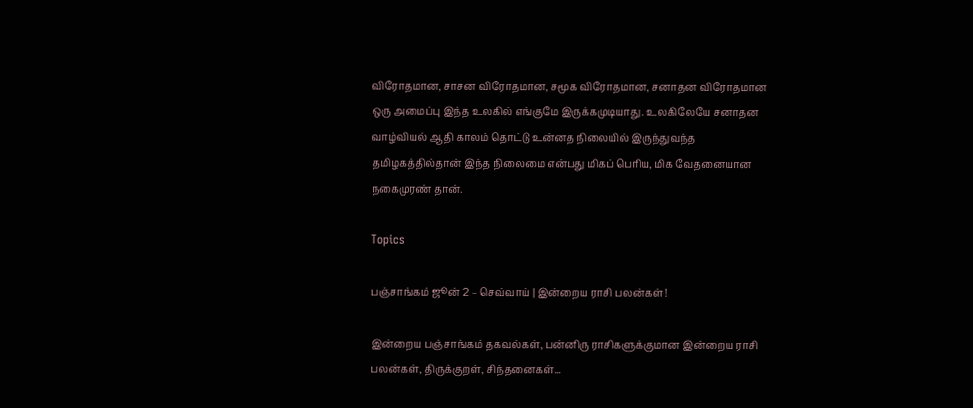விரோதமான, சாசன விரோதமான, சமூக விரோதமான, சனாதன விரோதமான ஒரு அமைப்பு இந்த உலகில் எங்குமே இருக்கமுடியாது. உலகிலேயே சனாதன வாழ்வியல் ஆதி காலம் தொட்டு உன்னத நிலையில் இருந்துவந்த தமிழகத்தில்தான் இந்த நிலைமை என்பது மிகப் பெரிய, மிக வேதனையான நகைமுரண் தான்.

Topics

பஞ்சாங்கம் ஜூன் 2 – செவ்வாய் | இன்றைய ராசி பலன்கள்!

இன்றைய பஞ்சாங்கம் தகவல்கள், பன்னிரு ராசிகளுக்குமான இன்றைய ராசி பலன்கள், திருக்குறள், சிந்தனைகள்...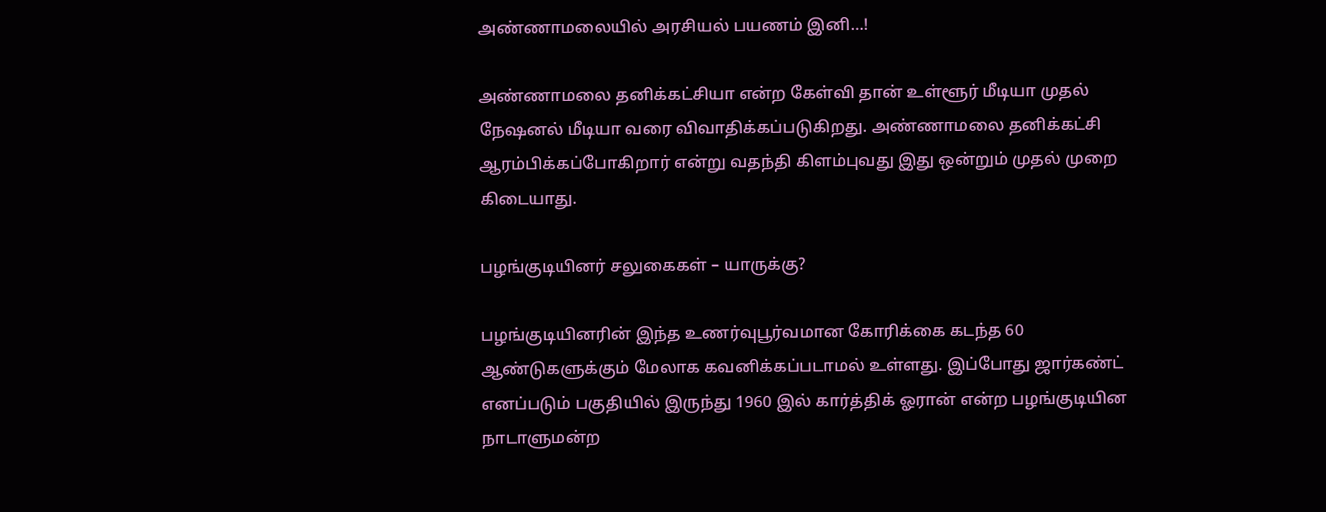அண்ணாமலையில் அரசியல் பயணம் இனி…!

அண்ணாமலை தனிக்கட்சியா என்ற கேள்வி தான் உள்ளூர் மீடியா முதல் நேஷனல் மீடியா வரை விவாதிக்கப்படுகிறது. அண்ணாமலை தனிக்கட்சி ஆரம்பிக்கப்போகிறார் என்று வதந்தி கிளம்புவது இது ஒன்றும் முதல் முறை கிடையாது.

பழங்குடியினர் சலுகைகள் – யாருக்கு?

பழங்குடியினரின் இந்த உணர்வுபூர்வமான கோரிக்கை கடந்த 60 ஆண்டுகளுக்கும் மேலாக கவனிக்கப்படாமல் உள்ளது. இப்போது ஜார்கண்ட் எனப்படும் பகுதியில் இருந்து 1960 இல் கார்த்திக் ஓரான் என்ற பழங்குடியின நாடாளுமன்ற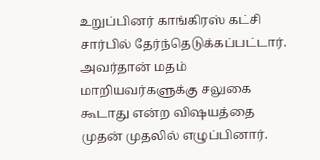உறுப்பினர் காங்கிரஸ் கட்சி சார்பில் தேர்ந்தெடுக்கப்பட்டார். அவர்தான் மதம் மாறியவர்களுக்கு சலுகை கூடாது என்ற விஷயத்தை முதன் முதலில் எழுப்பினார்.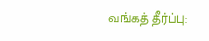வங்கத் தீர்ப்பு: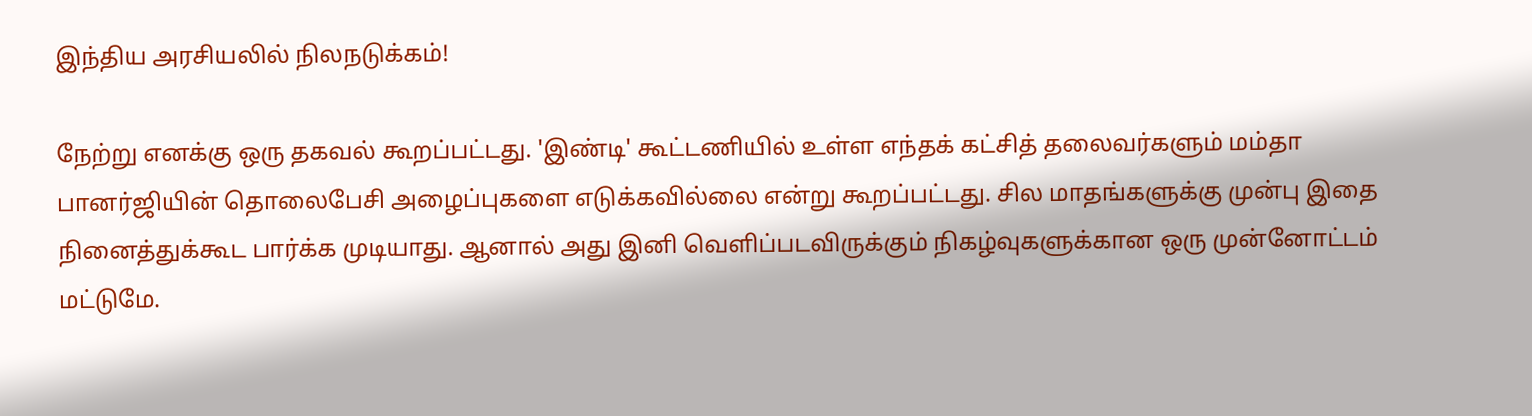இந்திய அரசியலில் நிலநடுக்கம்!

நேற்று எனக்கு ஒரு தகவல் கூறப்பட்டது. 'இண்டி' கூட்டணியில் உள்ள எந்தக் கட்சித் தலைவர்களும் மம்தா பானர்ஜியின் தொலைபேசி அழைப்புகளை எடுக்கவில்லை என்று கூறப்பட்டது. சில மாதங்களுக்கு முன்பு இதை நினைத்துக்கூட பார்க்க முடியாது. ஆனால் அது இனி வெளிப்படவிருக்கும் நிகழ்வுகளுக்கான ஒரு முன்னோட்டம் மட்டுமே.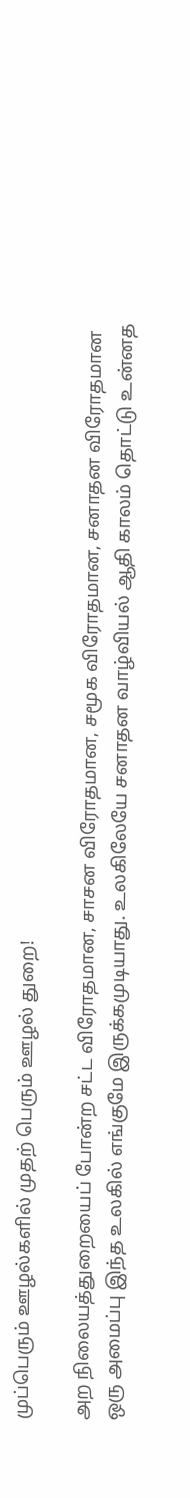முப்பெரும் ஊழல்களில் முதற் பெரும் ஊழல் துறை!

அற நிலையத்துறையைப் போன்ற சட்ட விரோதமான, சாசன விரோதமான, சமூக விரோதமான, சனாதன விரோதமான ஒரு அமைப்பு இந்த உலகில் எங்குமே இருக்கமுடியாது. உலகிலேயே சனாதன வாழ்வியல் ஆதி காலம் தொட்டு உன்னத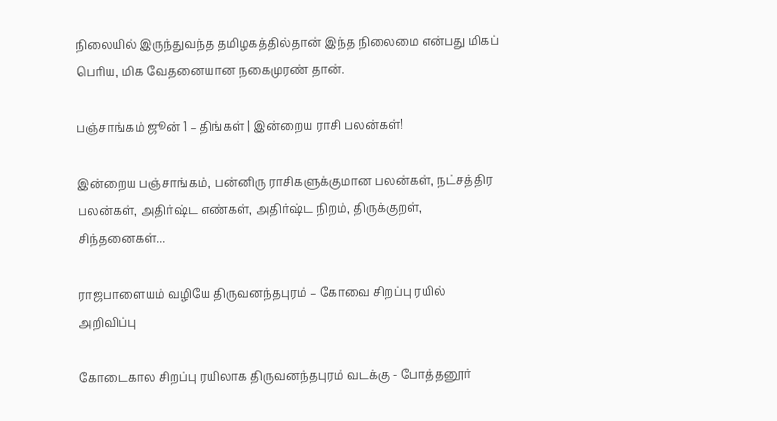நிலையில் இருந்துவந்த தமிழகத்தில்தான் இந்த நிலைமை என்பது மிகப் பெரிய, மிக வேதனையான நகைமுரண் தான்.

பஞ்சாங்கம் ஜூன் 1 – திங்கள் | இன்றைய ராசி பலன்கள்!

இன்றைய பஞ்சாங்கம், பன்னிரு ராசிகளுக்குமான பலன்கள், நட்சத்திர பலன்கள், அதிர்ஷ்ட எண்கள், அதிர்ஷ்ட நிறம், திருக்குறள், சிந்தனைகள்...

ராஜபாளையம் வழியே திருவனந்தபுரம் – கோவை சிறப்பு ரயில் அறிவிப்பு

கோடைகால சிறப்பு ரயிலாக திருவனந்தபுரம் வடக்கு - போத்தனூர்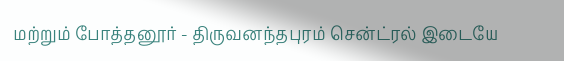மற்றும் போத்தனூர் - திருவனந்தபுரம் சென்ட்ரல் இடையே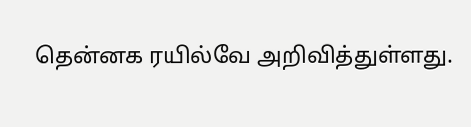தென்னக ரயில்வே அறிவித்துள்ளது.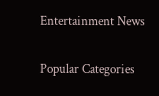Entertainment News

Popular Categories